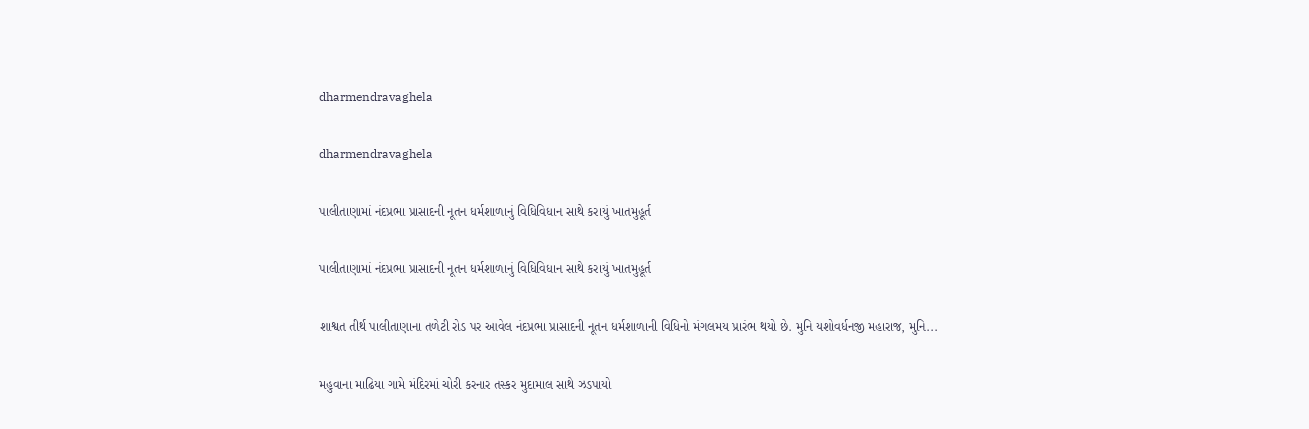dharmendravaghela

dharmendravaghela

પાલીતાણામાં નંદપ્રભા પ્રાસાદની નૂતન ધર્મશાળાનું વિધિવિધાન સાથે કરાયું ખાતમુહૂર્ત

પાલીતાણામાં નંદપ્રભા પ્રાસાદની નૂતન ધર્મશાળાનું વિધિવિધાન સાથે કરાયું ખાતમુહૂર્ત

શાશ્વત તીર્થ પાલીતાણાના તળેટી રોડ પર આવેલ નંદપ્રભા પ્રાસાદની નૂતન ધર્મશાળાની વિધિનો મંગલમય પ્રારંભ થયો છે. મુનિ યશોવર્ધનજી મહારાજ, મુનિ...

મહુવાના માઢિયા ગામે મંદિરમાં ચોરી કરનાર તસ્કર મુદામાલ સાથે ઝડપાયો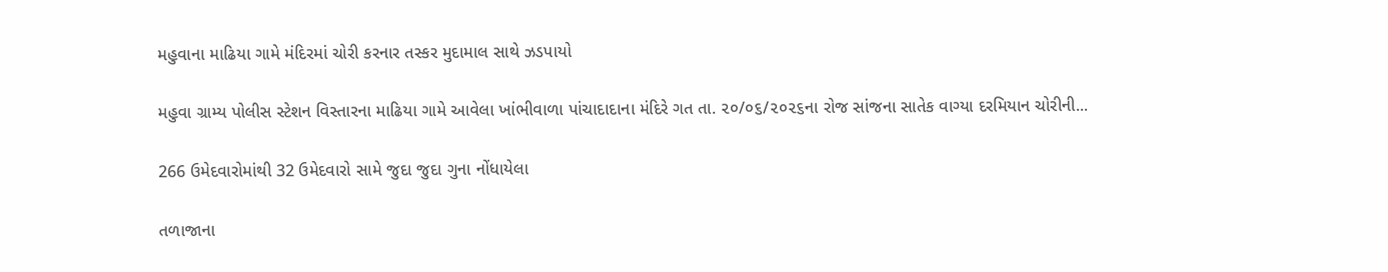મહુવાના માઢિયા ગામે મંદિરમાં ચોરી કરનાર તસ્કર મુદામાલ સાથે ઝડપાયો

મહુવા ગ્રામ્ય પોલીસ સ્ટેશન વિસ્તારના માઢિયા ગામે આવેલા ખાંભીવાળા પાંચાદાદાના મંદિરે ગત તા. ૨૦/૦૬/૨૦૨૬ના રોજ સાંજના સાતેક વાગ્યા દરમિયાન ચોરીની...

266 ઉમેદવારોમાંથી 32 ઉમેદવારો સામે જુદા જુદા ગુના નોંધાયેલા

તળાજાના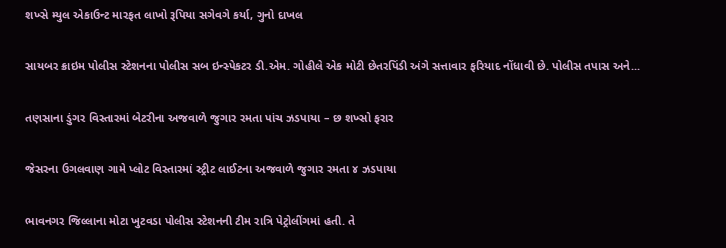શખ્સે મ્યુલ એકાઉન્ટ મારફત લાખો રૂપિયા સગેવગે કર્યા, ગુનો દાખલ

સાયબર ક્રાઇમ પોલીસ સ્ટેશનના પોલીસ સબ ઇન્સ્પેકટર ડી.એમ. ગોહીલે એક મોટી છેતરપિંડી અંગે સત્તાવાર ફરિયાદ નોંધાવી છે. પોલીસ તપાસ અને...

તણસાના ડુંગર વિસ્તારમાં બેટરીના અજવાળે જુગાર રમતા પાંચ ઝડપાયા – છ શખ્સો ફરાર

જેસરના ઉગલવાણ ગામે પ્લોટ વિસ્તારમાં સ્ટ્રીટ લાઈટના અજવાળે જુગાર રમતા ૪ ઝડપાયા

ભાવનગર જિલ્લાના મોટા ખુટવડા પોલીસ સ્ટેશનની ટીમ રાત્રિ પેટ્રોલીંગમાં હતી. તે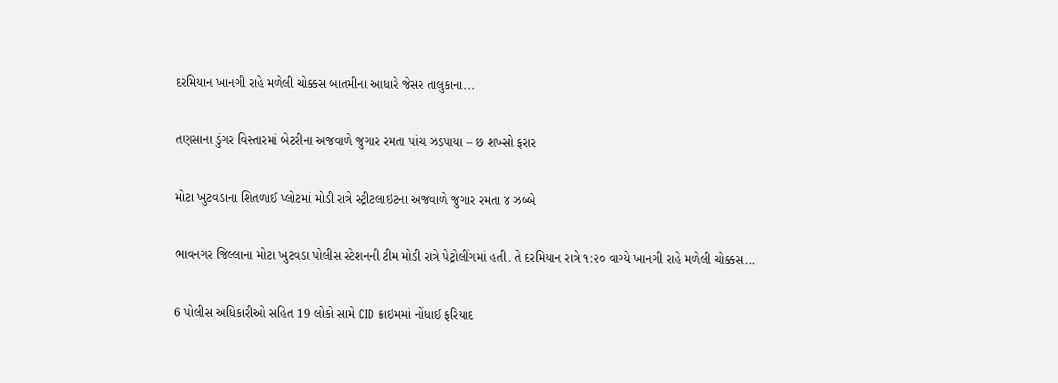દરમિયાન ખાનગી રાહે મળેલી ચોક્કસ બાતમીના આધારે જેસર તાલુકાના...

તણસાના ડુંગર વિસ્તારમાં બેટરીના અજવાળે જુગાર રમતા પાંચ ઝડપાયા – છ શખ્સો ફરાર

મોટા ખુટવડાના શિતળાઈ પ્લોટમાં મોડી રાત્રે સ્ટ્રીટલાઇટના અજવાળે જુગાર રમતા ૪ ઝબ્બે

ભાવનગર જિલ્લાના મોટા ખુટવડા પોલીસ સ્ટેશનની ટીમ મોડી રાત્રે પેટ્રોલીંગમાં હતી. તે દરમિયાન રાત્રે ૧:૨૦ વાગ્યે ખાનગી રાહે મળેલી ચોક્કસ...

6 પોલીસ અધિકારીઓ સહિત 19 લોકો સામે CID ક્રાઇમમાં નોંધાઈ ફરિયાદ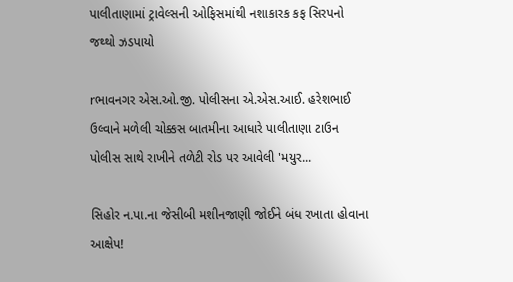પાલીતાણામાં ટ્રાવેલ્સની ઓફિસમાંથી નશાકારક કફ સિરપનો જથ્થો ઝડપાયો

rભાવનગર એસ.ઓ.જી. પોલીસના એ.એસ.આઈ. હરેશભાઈ ઉલ્વાને મળેલી ચોક્કસ બાતમીના આધારે પાલીતાણા ટાઉન પોલીસ સાથે રાખીને તળેટી રોડ પર આવેલી 'મયુર...

સિહોર ન.પા.ના જેસીબી મશીનજાણી જોઈને બંધ રખાતા હોવાના આક્ષેપ!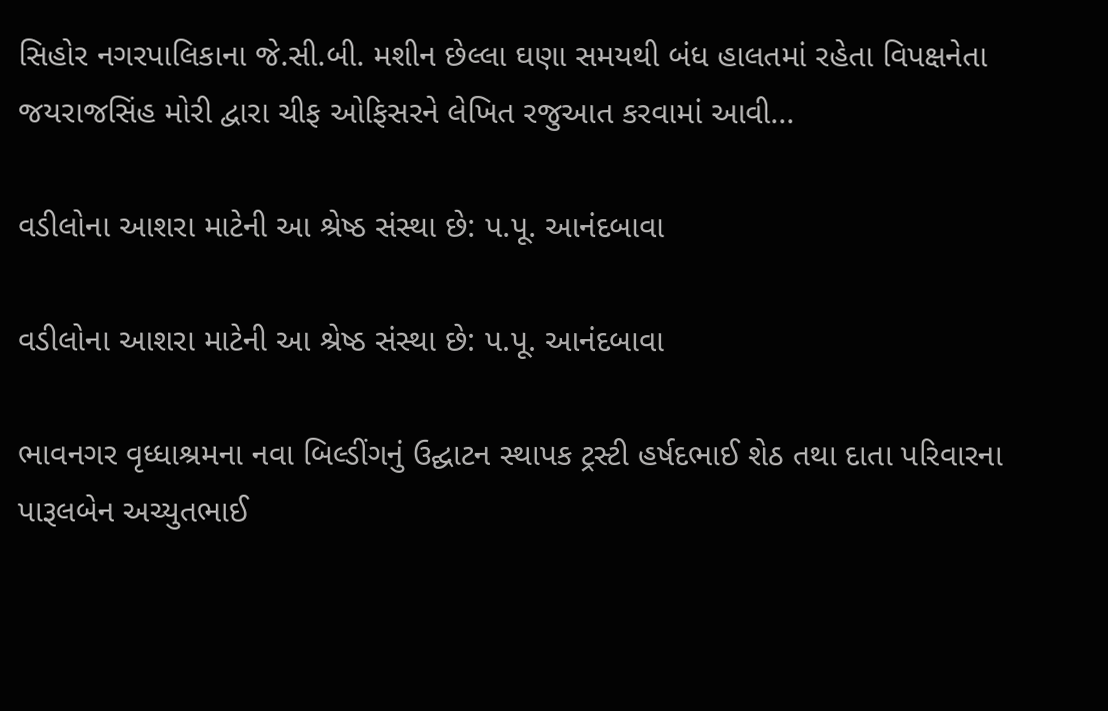સિહોર નગરપાલિકાના જે.સી.બી. મશીન છેલ્લા ઘણા સમયથી બંધ હાલતમાં રહેતા વિપક્ષનેતા જયરાજસિંહ મોરી દ્વારા ચીફ ઓફિસરને લેખિત રજુઆત કરવામાં આવી...

વડીલોના આશરા માટેની આ શ્રેષ્ઠ સંસ્થા છે: પ.પૂ. આનંદબાવા

વડીલોના આશરા માટેની આ શ્રેષ્ઠ સંસ્થા છે: પ.પૂ. આનંદબાવા

ભાવનગર વૃધ્ધાશ્રમના નવા બિલ્ડીંગનું ઉદ્ઘાટન સ્થાપક ટ્રસ્ટી હર્ષદભાઈ શેઠ તથા દાતા પરિવારના પારૂલબેન અચ્યુતભાઈ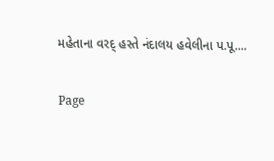મહેતાના વરદ્ હસ્તે નંદાલય હવેલીના પ.પૂ....

Page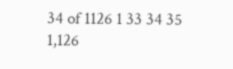34 of 1126 1 33 34 35 1,126